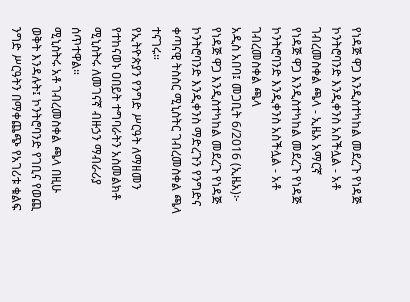የነዳጅ ዋጋ እንዲስተካከል መደረጉ የነዳጅ ኮንትሮባንድ እንዲቀንስ አስችሏል - አቶ ገብረመስቀል ጫላ - ኢዜአ አማርኛ
የነዳጅ ዋጋ እንዲስተካከል መደረጉ የነዳጅ ኮንትሮባንድ እንዲቀንስ አስችሏል - አቶ ገብረመስቀል ጫላ
አዲስ አበባ፤ መጋቢት 6/2016 (ኢዜአ)፦ የነዳጅ ዋጋ እንዲስተካከል መደረጉ የነዳጅ ኮንትሮባንድ እንዲቀንስ ማድረጉን የንግድና ቀጣናዊ ትስስር ሚኒስትር ገብረመስቀል ጫላ ተናገሩ።
የኢትዮጵያን የንግድ ሥርዓት ለማዘመን የተከናወኑ ዐበይት ተግባራትን አስመልክቶ ሚኒስትሩ ለመገናኛ ብዙኃን ማብራሪያ ሰጥተዋል።
ሚኒስትሩ አቶ ገብረመስቀል ጫላ በዚሁ ወቅት እንዳሉት፤ ኮንትሮባንድ የገቢና የወጪ ንግድ ሥርዓትን በማቀጨጭ የአገሪቱ ቁልፍ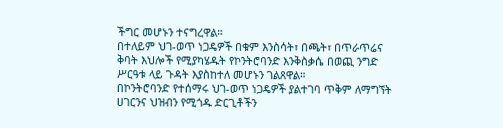ችግር መሆኑን ተናግረዋል።
በተለይም ህገ-ወጥ ነጋዴዎች በቁም እንስሳት፣ በጫት፣ በጥራጥሬና ቅባት እህሎች የሚያካሄዱት የኮንትሮባንድ እንቅስቃሴ በወጪ ንግድ ሥርዓቱ ላይ ጉዳት እያስከተለ መሆኑን ገልጸዋል።
በኮንትሮባንድ የተሰማሩ ህገ-ወጥ ነጋዴዎች ያልተገባ ጥቅም ለማግኘት ሀገርንና ህዝብን የሚጎዱ ድርጊቶችን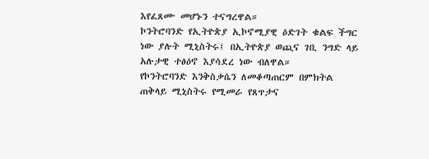እየፈጸሙ መሆኑን ተናግረዋል።
ኮንትሮባንድ የኢትዮጵያ ኢኮኖሚያዊ ዕድገት ቁልፍ ችግር ነው ያሉት ሚኒስትሩ፤ በኢትዮጵያ ወጪና ገቢ ንግድ ላይ አሉታዊ ተፅዕኖ እያሳደረ ነው ብለዋል።
የኮንትሮባንድ እንቅስቃሴን ለመቆጣጠርም በምክትል ጠቅላይ ሚኒስትሩ የሚመራ የጸጥታና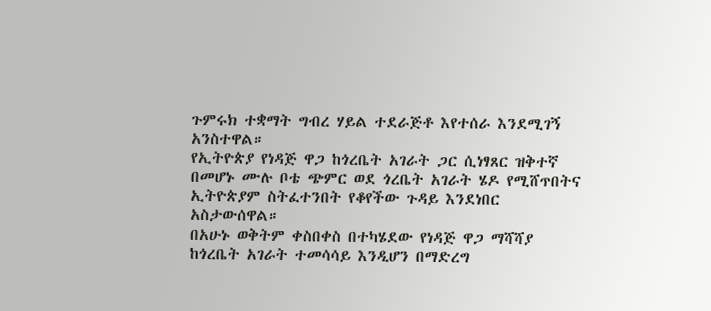ጉምሩክ ተቋማት ግብረ ሃይል ተደራጅቶ እየተሰራ እንደሚገኝ አንስተዋል።
የኢትዮጵያ የነዳጅ ዋጋ ከጎረቤት አገራት ጋር ሲነፃጸር ዝቅተኛ በመሆኑ ሙሉ ቦቴ ጭምር ወደ ጎረቤት አገራት ሄዶ የሚሸጥበትና ኢትዮጵያም ስትፈተንበት የቆየችው ጉዳይ እንደነበር አስታውሰዋል።
በአሁኑ ወቅትም ቀስበቀስ በተካሄደው የነዳጅ ዋጋ ማሻሻያ ከጎረቤት አገራት ተመሳሳይ እንዲሆን በማድረግ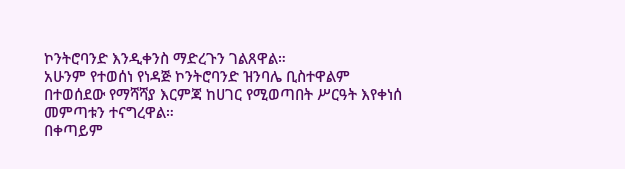ኮንትሮባንድ እንዲቀንስ ማድረጉን ገልጸዋል።
አሁንም የተወሰነ የነዳጅ ኮንትሮባንድ ዝንባሌ ቢስተዋልም በተወሰደው የማሻሻያ እርምጃ ከሀገር የሚወጣበት ሥርዓት እየቀነሰ መምጣቱን ተናግረዋል።
በቀጣይም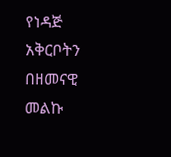የነዳጅ አቅርቦትን በዘመናዊ መልኩ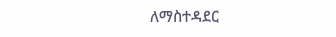ለማስተዳደር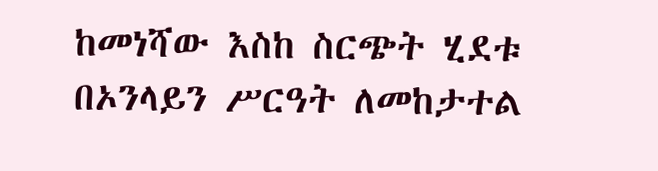ከመነሻው እስከ ስርጭት ሂደቱ በኦንላይን ሥርዓት ለመከታተል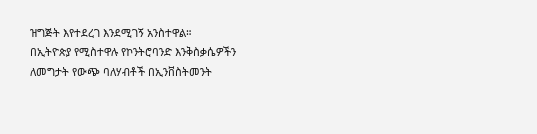ዝግጅት እየተደረገ እንደሚገኝ አንስተዋል።
በኢትዮጵያ የሚስተዋሉ የኮንትሮባንድ እንቅስቃሴዎችን ለመግታት የውጭ ባለሃብቶች በኢንቨስትመንት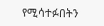የሚሳተፉበትን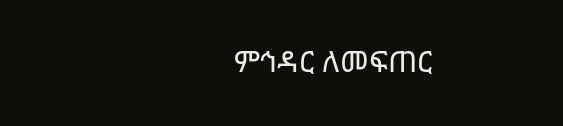ምኅዳር ለመፍጠር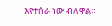እየተሰራ ነው ብለዋል።